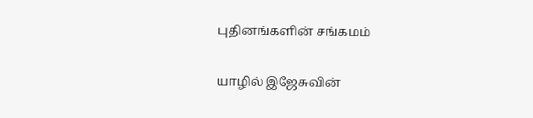புதினங்களின் சங்கமம்

யாழில் இஜேசுவின்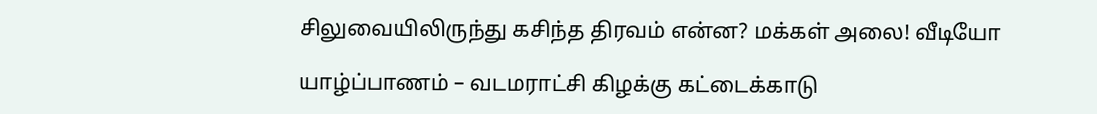சிலுவையிலிருந்து கசிந்த திரவம் என்ன? மக்கள் அலை! வீடியோ

யாழ்ப்பாணம் – வடமராட்சி கிழக்கு கட்டைக்காடு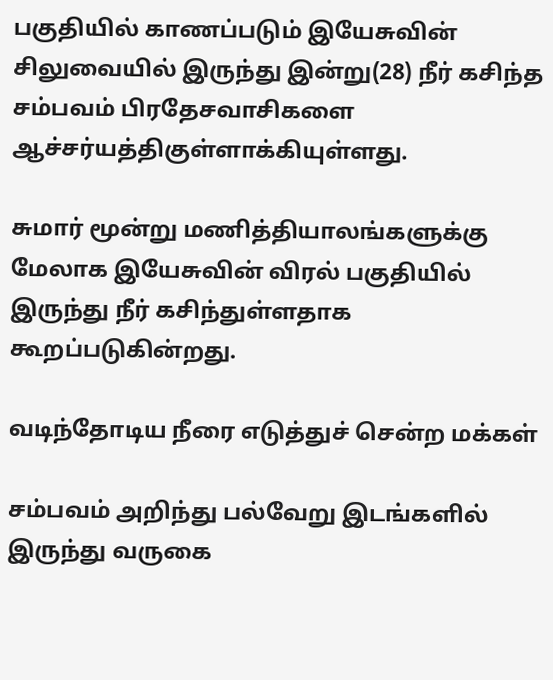பகுதியில் காணப்படும் இயேசுவின் சிலுவையில் இருந்து இன்று(28) நீர் கசிந்த சம்பவம் பிரதேசவாசிகளை ஆச்சர்யத்திகுள்ளாக்கியுள்ளது.

சுமார் மூன்று மணித்தியாலங்களுக்கு மேலாக இயேசுவின் விரல் பகுதியில் இருந்து நீர் கசிந்துள்ளதாக கூறப்படுகின்றது.

வடிந்தோடிய நீரை எடுத்துச் சென்ற மக்கள்

சம்பவம் அறிந்து பல்வேறு இடங்களில் இருந்து வருகை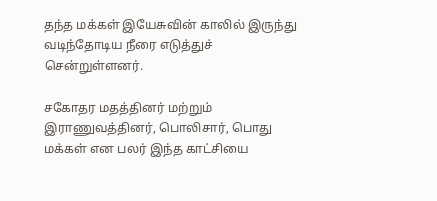தந்த மக்கள் இயேசுவின் காலில் இருந்து வடிந்தோடிய நீரை எடுத்துச் சென்றுள்ளனர்.

சகோதர மதத்தினர் மற்றும் இராணுவத்தினர், பொலிசார், பொது மக்கள் என பலர் இந்த காட்சியை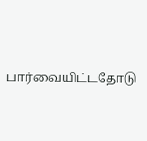பார்வையிட்டதோடு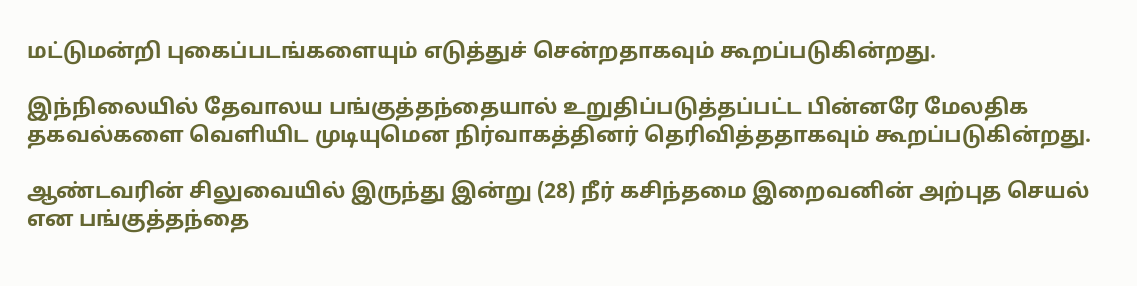மட்டுமன்றி புகைப்படங்களையும் எடுத்துச் சென்றதாகவும் கூறப்படுகின்றது.

இந்நிலையில் தேவாலய பங்குத்தந்தையால் உறுதிப்படுத்தப்பட்ட பின்னரே மேலதிக தகவல்களை வெளியிட முடியுமென நிர்வாகத்தினர் தெரிவித்ததாகவும் கூறப்படுகின்றது.

ஆண்டவரின் சிலுவையில் இருந்து இன்று (28) நீர் கசிந்தமை இறைவனின் அற்புத செயல் என பங்குத்தந்தை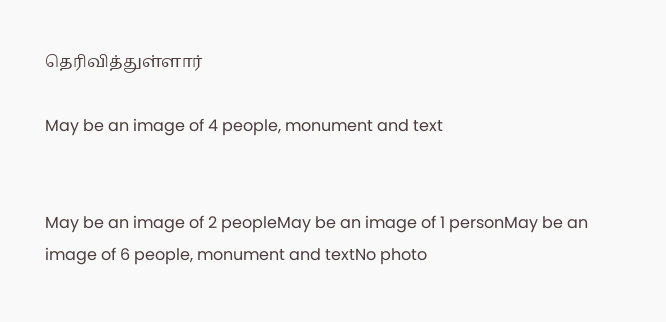தெரிவித்துள்ளார்

May be an image of 4 people, monument and text


May be an image of 2 peopleMay be an image of 1 personMay be an image of 6 people, monument and textNo photo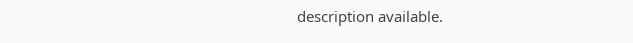description available.